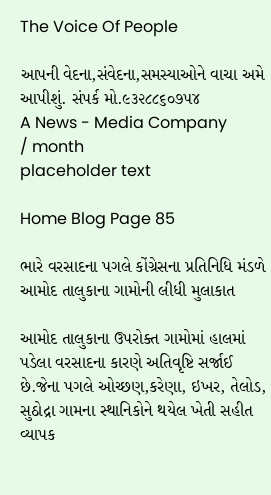The Voice Of People

આપની વેદના,સંવેદના,સમસ્યાઓને વાચા અમે આપીશું. સંપર્ક મો.૯૩૨૮૮૬૦૭૫૪
A News - Media Company
/ month
placeholder text

Home Blog Page 85

ભારે વરસાદના પગલે કોંગ્રેસના પ્રતિનિધિ મંડળે આમોદ તાલુકાના ગામોની લીધી મુલાકાત

આમોદ તાલુકાના ઉપરોક્ત ગામોમાં હાલમાં પડેલા વરસાદના કારણે અતિવૃષ્ટિ સર્જાઈ છે.જેના પગલે ઓચ્છણ,કરેણા, ઇખર, તેલોડ, સુઠોદ્રા ગામના સ્થાનિકોને થયેલ ખેતી સહીત વ્યાપક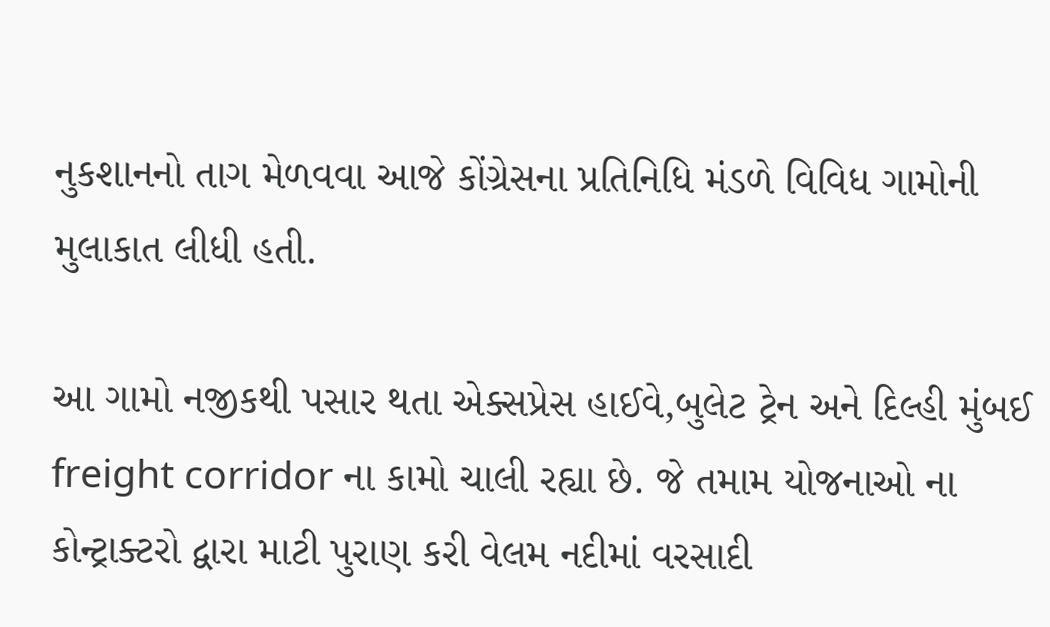નુકશાનનો તાગ મેળવવા આજે કોંગ્રેસના પ્રતિનિધિ મંડળે વિવિધ ગામોની મુલાકાત લીધી હતી.

આ ગામો નજીકથી પસાર થતા એક્સપ્રેસ હાઈવે,બુલેટ ટ્રેન અને દિલ્હી મુંબઈ freight corridor ના કામો ચાલી રહ્યા છે. જે તમામ યોજનાઓ ના કોન્ટ્રાક્ટરો દ્વારા માટી પુરાણ કરી વેલમ નદીમાં વરસાદી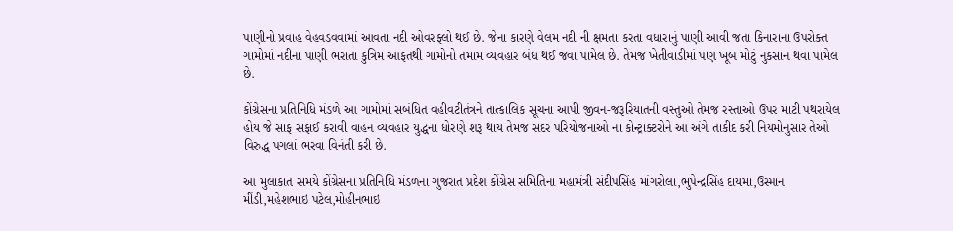પાણીનો પ્રવાહ વેહવડવવામાં આવતા નદી ઓવરફ્લો થઈ છે. જેના કારણે વેલમ નદી ની ક્ષમતા કરતા વધારાનું પાણી આવી જતા કિનારાના ઉપરોક્ત ગામોમાં નદીના પાણી ભરાતા કુત્રિમ આફતથી ગામોનો તમામ વ્યવહાર બંધ થઈ જવા પામેલ છે. તેમજ ખેતીવાડીમાં પણ ખૂબ મોટું નુકસાન થવા પામેલ છે.

કોંગ્રેસના પ્રતિનિધિ મંડળે આ ગામોમાં સબંધિત વહીવટીતંત્રને તાત્કાલિક સૂચના આપી જીવન-જરૂરિયાતની વસ્તુઓ તેમજ રસ્તાઓ ઉપર માટી પથરાયેલ હોય જે સાફ સફાઈ કરાવી વાહન વ્યવહાર યુદ્ધના ધોરણે શરૂ થાય તેમજ સદર પરિયોજનાઓ ના કોન્ટ્રાક્ટરોને આ અંગે તાકીદ કરી નિયમોનુસાર તેઓ વિરુદ્ધ પગલાં ભરવા વિનંતી કરી છે.

આ મુલાકાત સમયે કોંગ્રેસના પ્રતિનિધિ મંડળના ગુજરાત પ્રદેશ કોંગ્રેસ સમિતિના મહામંત્રી સંદીપસિંહ માંગરોલા,ભુપેન્દ્રસિંહ દાયમા,ઉસ્માન મીંડી,મહેશભાઇ પટેલ,મોહીનભાઇ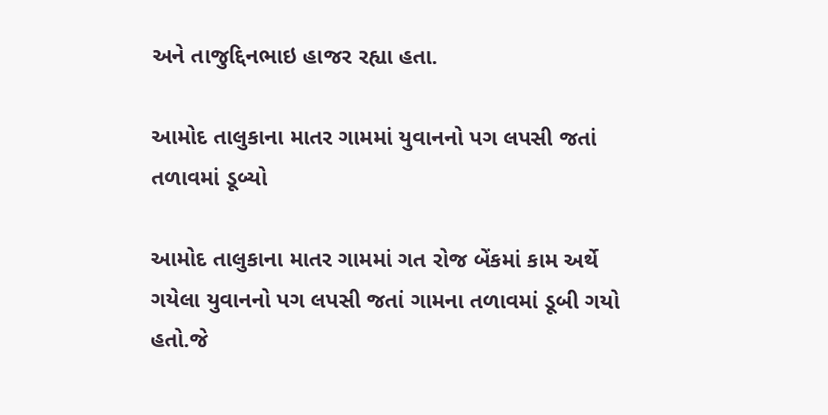અને તાજુદ્દિનભાઇ હાજર રહ્યા હતા.

આમોદ તાલુકાના માતર ગામમાં યુવાનનો પગ લપસી જતાં તળાવમાં ડૂબ્યો

આમોદ તાલુકાના માતર ગામમાં ગત રોજ બેંકમાં કામ અર્થે ગયેલા યુવાનનો પગ લપસી જતાં ગામના તળાવમાં ડૂબી ગયો હતો.જે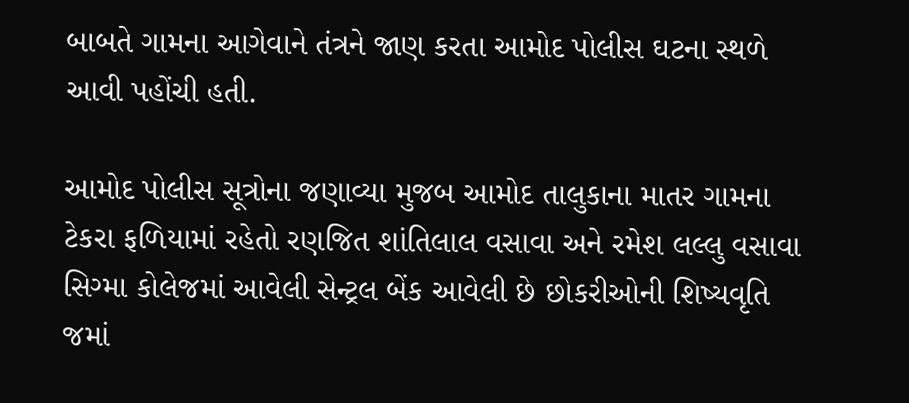બાબતે ગામના આગેવાને તંત્રને જાણ કરતા આમોદ પોલીસ ઘટના સ્થળે આવી પહોંચી હતી.

આમોદ પોલીસ સૂત્રોના જણાવ્યા મુજબ આમોદ તાલુકાના માતર ગામના ટેકરા ફળિયામાં રહેતો રણજિત શાંતિલાલ વસાવા અને રમેશ લલ્લુ વસાવા સિગ્મા કોલેજમાં આવેલી સેન્ટ્રલ બેંક આવેલી છે છોકરીઓની શિષ્યવૃતિ જમાં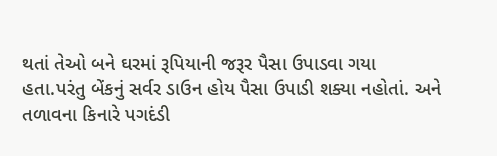થતાં તેઓ બને ઘરમાં રૂપિયાની જરૂર પૈસા ઉપાડવા ગયા હતા.પરંતુ બેંકનું સર્વર ડાઉન હોય પૈસા ઉપાડી શક્યા નહોતાં. અને તળાવના કિનારે પગદંડી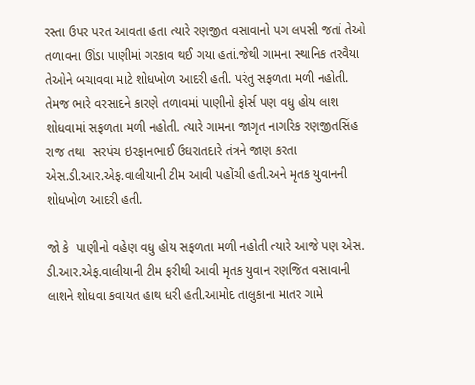રસ્તા ઉપર પરત આવતા હતા ત્યારે રણજીત વસાવાનો પગ લપસી જતાં તેઓ તળાવના ઊંડા પાણીમાં ગરકાવ થઈ ગયા હતાં.જેથી ગામના સ્થાનિક તરવૈયા તેઓને બચાવવા માટે શોધખોળ આદરી હતી. પરંતુ સફળતા મળી નહોતી. તેમજ ભારે વરસાદને કારણે તળાવમાં પાણીનો ફોર્સ પણ વધુ હોય લાશ શોધવામાં સફળતા મળી નહોતી. ત્યારે ગામના જાગૃત નાગરિક રણજીતસિંહ રાજ તથા  સરપંચ ઇરફાનભાઈ ઉઘરાતદારે તંત્રને જાણ કરતા એસ.ડી.આર.એફ.વાલીયાની ટીમ આવી પહોંચી હતી.અને મૃતક યુવાનની શોધખોળ આદરી હતી.

જો કે  પાણીનો વહેણ વધુ હોય સફળતા મળી નહોતી ત્યારે આજે પણ એસ. ડી.આર.એફ.વાલીયાની ટીમ ફરીથી આવી મૃતક યુવાન રણજિત વસાવાની લાશને શોધવા કવાયત હાથ ધરી હતી.આમોદ તાલુકાના માતર ગામે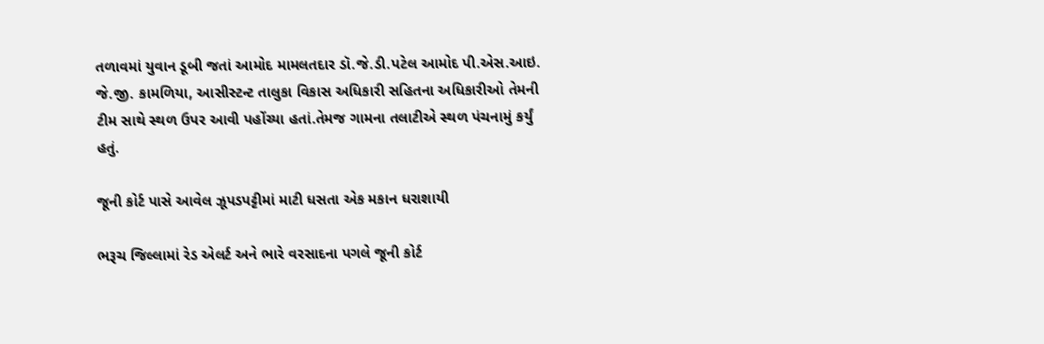તળાવમાં યુવાન ડૂબી જતાં આમોદ મામલતદાર ડૉ.જે.ડી.પટેલ આમોદ પી.એસ.આઇ. જે.જી. કામળિયા, આસીસ્ટન્ટ તાલુકા વિકાસ અધિકારી સહિતના અધિકારીઓ તેમની ટીમ સાથે સ્થળ ઉપર આવી પહોંચ્યા હતાં.તેમજ ગામના તલાટીએ સ્થળ પંચનામું કર્યું હતું.

જૂની કોર્ટ પાસે આવેલ ઝૂપડપટ્ટીમાં માટી ધસતા એક મકાન ધરાશાયી

ભરૂચ જિલ્લામાં રેડ એલર્ટ અને ભારે વરસાદના પગલે જૂની કોર્ટ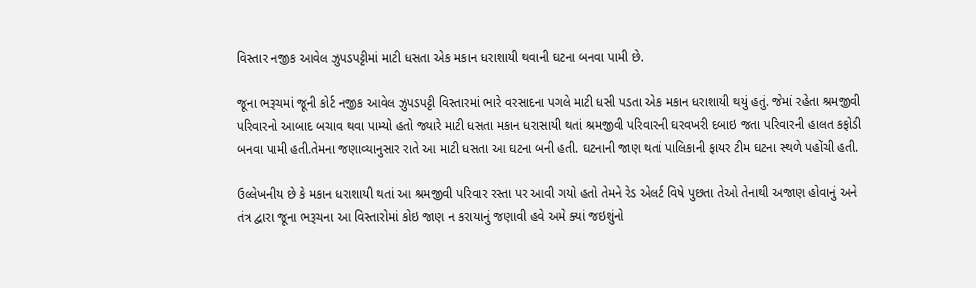વિસ્તાર નજીક આવેલ ઝુપડપટ્ટીમાં માટી ધસતા એક મકાન ધરાશાયી થવાની ઘટના બનવા પામી છે.

જૂના ભરૂચમાં જૂની કોર્ટ નજીક આવેલ ઝુપડપટ્ટી વિસ્તારમાં ભારે વરસાદના પગલે માટી ધસી પડતા એક મકાન ધરાશાયી થયું હતું. જેમાં રહેતા શ્રમજીવી પરિવારનો આબાદ બચાવ થવા પામ્યો હતો જ્યારે માટી ધસતા મકાન ધરાસાયી થતાં શ્રમજીવી પરિવારની ઘરવખરી દબાઇ જતા પરિવારની હાલત કફોડી બનવા પામી હતી.તેમના જણાવ્યાનુસાર રાતે આ માટી ધસતા આ ઘટના બની હતી. ઘટનાની જાણ થતાં પાલિકાની ફાયર ટીમ ઘટના સ્થળે પહોંચી હતી.

ઉલ્લેખનીય છે કે મકાન ધરાશાયી થતાં આ શ્રમજીવી પરિવાર રસ્તા પર આવી ગયો હતો તેમને રેડ એલર્ટ વિષે પુછતા તેઓ તેનાથી અજાણ હોવાનું અને તંત્ર દ્વારા જૂના ભરૂચના આ વિસ્તારોમાં કોઇ જાણ ન કરાયાનું જણાવી હવે અમે ક્યાં જઇશુંનો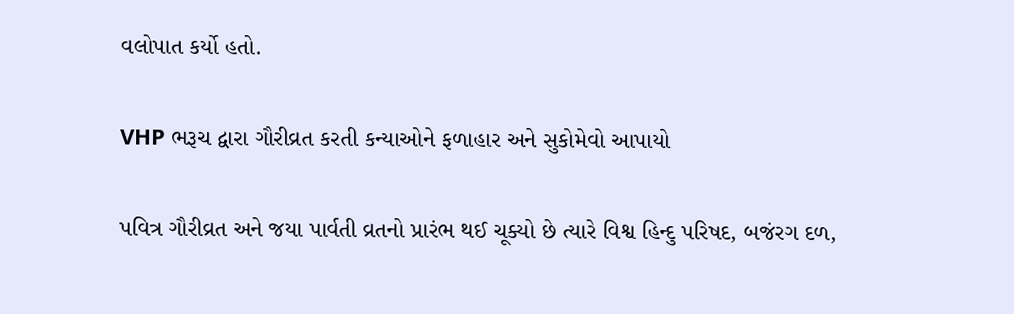વલોપાત કર્યો હતો.

VHP ભરૂચ દ્વારા ગૌરીવ્રત કરતી કન્યાઓને ફળાહાર અને સુકોમેવો આપાયો

પવિત્ર ગૌરીવ્રત અને જયા પાર્વતી વ્રતનો પ્રારંભ થઈ ચૂક્યો છે ત્યારે વિશ્વ હિન્દુ પરિષદ, બજંરગ દળ,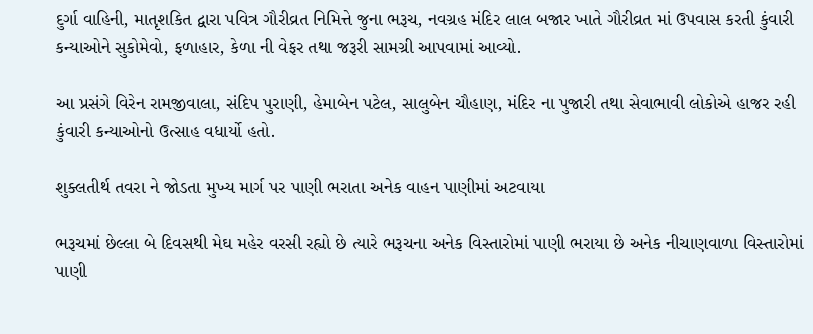દુર્ગા વાહિની, માતૃશકિત દ્વારા પવિત્ર ગૌરીવ્રત નિમિત્તે જુના ભરૂચ, નવગ્રહ મંદિર લાલ બજાર ખાતે ગૌરીવ્રત માં ઉપવાસ કરતી કુંવારી કન્યાઓને સુકોમેવો, ફળાહાર, કેળા ની વેફર તથા જરૂરી સામગ્રી આપવામાં આવ્યો.

આ પ્રસંગે વિરેન રામજીવાલા, સંદિપ પુરાણી, હેમાબેન પટેલ, સાલુબેન ચૌહાણ, મંદિર ના પુજારી તથા સેવાભાવી લોકોએ હાજર રહી કુંવારી કન્યાઓનો ઉત્સાહ વધાર્યો હતો.

શુક્લતીર્થ તવરા ને જોડતા મુખ્ય માર્ગ પર પાણી ભરાતા અનેક વાહન પાણીમાં અટવાયા

ભરૂચમાં છેલ્લા બે દિવસથી મેઘ મહેર વરસી રહ્યો છે ત્યારે ભરૂચના અનેક વિસ્તારોમાં પાણી ભરાયા છે અનેક નીચાણવાળા વિસ્તારોમાં પાણી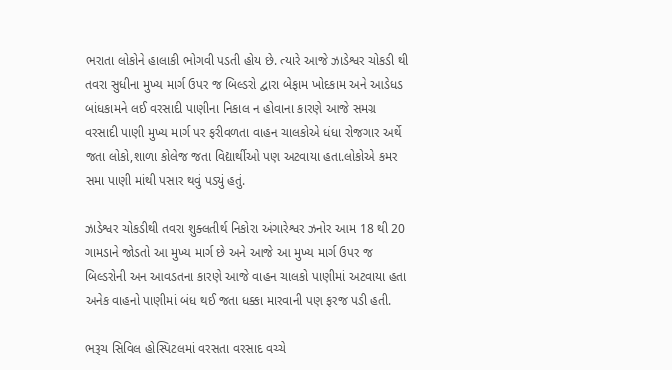ભરાતા લોકોને હાલાકી ભોગવી પડતી હોય છે. ત્યારે આજે ઝાડેશ્વર ચોકડી થી તવરા સુધીના મુખ્ય માર્ગ ઉપર જ બિલ્ડરો દ્વારા બેફામ ખોદકામ અને આડેધડ બાંધકામને લઈ વરસાદી પાણીના નિકાલ ન હોવાના કારણે આજે સમગ્ર વરસાદી પાણી મુખ્ય માર્ગ પર ફરીવળતા વાહન ચાલકોએ ધંધા રોજગાર અર્થે જતા લોકો,શાળા કોલેજ જતા વિદ્યાર્થીઓ પણ અટવાયા હતા.લોકોએ કમર સમા પાણી માંથી પસાર થવું પડ્યું હતું.

ઝાડેશ્વર ચોકડીથી તવરા શુક્લતીર્થ નિકોરા અંગારેશ્વર ઝનોર આમ 18 થી 20 ગામડાને જોડતો આ મુખ્ય માર્ગ છે અને આજે આ મુખ્ય માર્ગ ઉપર જ બિલ્ડરોની અન આવડતના કારણે આજે વાહન ચાલકો પાણીમાં અટવાયા હતા અનેક વાહનો પાણીમાં બંધ થઈ જતા ધક્કા મારવાની પણ ફરજ પડી હતી.

ભરૂચ સિવિલ હોસ્પિટલમાં વરસતા વરસાદ વચ્ચે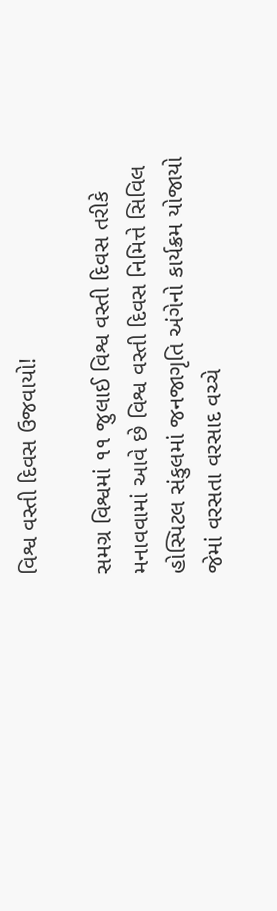વિશ્વ વસ્તી દિવસ ઉજવાયો!

સમગ્ર વિશ્વમાં ૧૧ જુલાઈ વિશ્વ વસ્તી દિવસ તરીકે મનાવવામાં આવે છે વિશ્વ વસ્તી દિવસ નિમિત્તે સિવિલ હોસ્પિટલ સંકુલમાં જનજાગૃતિ અંગેનો કાર્યક્રમ યોજાયો જેમાં વરસતા વરસાદ વચ્ચે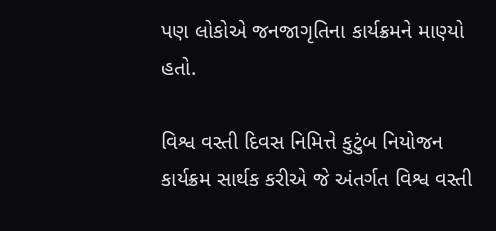પણ લોકોએ જનજાગૃતિના કાર્યક્રમને માણ્યો હતો.

વિશ્વ વસ્તી દિવસ નિમિત્તે કુટુંબ નિયોજન કાર્યક્રમ સાર્થક કરીએ જે અંતર્ગત વિશ્વ વસ્તી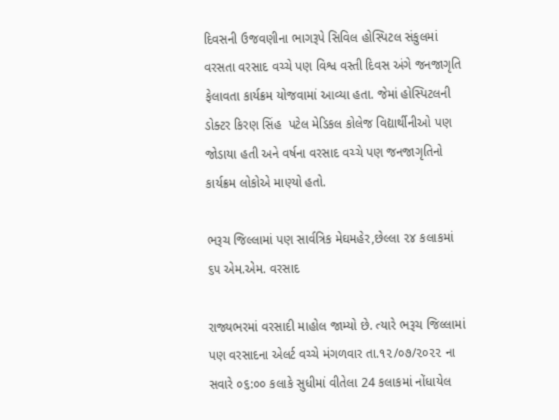દિવસની ઉજવણીના ભાગરૂપે સિવિલ હોસ્પિટલ સંકુલમાં વરસતા વરસાદ વચ્ચે પણ વિશ્વ વસ્તી દિવસ અંગે જનજાગૃતિ ફેલાવતા કાર્યક્રમ યોજવામાં આવ્યા હતા. જેમાં હોસ્પિટલની  ડોક્ટર કિરણ સિંહ  પટેલ મેડિકલ કોલેજ વિદ્યાર્થીનીઓ પણ જોડાયા હતી અને વર્ષના વરસાદ વચ્ચે પણ જનજાગૃતિનો કાર્યક્રમ લોકોએ માણ્યો હતો.

ભરૂચ જિલ્લામાં પણ સાર્વત્રિક મેઘમહેર,છેલ્લા ૨૪ કલાકમાં ૬૫ એમ.એમ. વરસાદ

રાજ્યભરમાં વરસાદી માહોલ જામ્યો છે. ત્યારે ભરૂચ જિલ્લામાં પણ વરસાદના એલર્ટ વચ્ચે મંગળવાર તા.૧૨/૦૭/૨૦૨૨ ના સવારે ૦૬:૦૦ કલાકે સુધીમાં વીતેલા 24 કલાકમાં નોંધાયેલ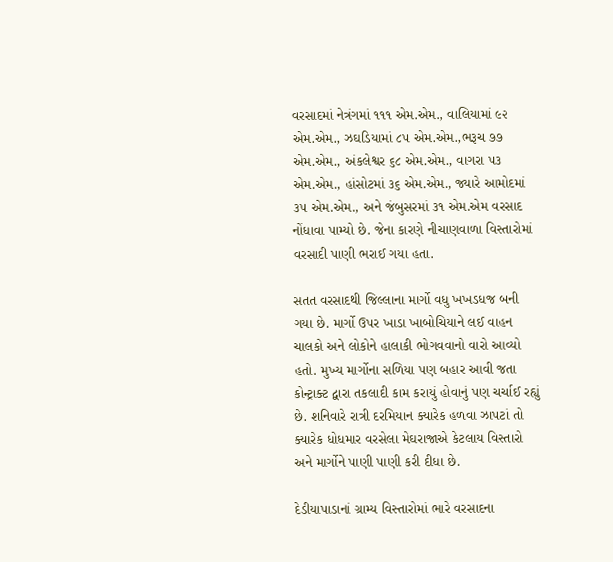વરસાદમાં નેત્રંગમાં ૧૧૧ એમ.એમ., વાલિયામાં ૯૨ એમ.એમ., ઝઘડિયામાં ૮૫ એમ.એમ.,ભરૂચ ૭૭ એમ.એમ., અંકલેશ્વર ૬૮ એમ.એમ., વાગરા ૫૩ એમ.એમ., હાંસોટમાં ૩૬ એમ.એમ., જ્યારે આમોદમાં ૩૫ એમ.એમ., અને જંબુસરમાં ૩૧ એમ.એમ વરસાદ નોંધાવા પામ્યો છે. જેના કારણે નીચાણવાળા વિસ્તારોમાં વરસાદી પાણી ભરાઈ ગયા હતા.

સતત વરસાદથી જિલ્લાના માર્ગો વધુ ખખડધજ બની ગયા છે. માર્ગો ઉપર ખાડા ખાબોચિયાને લઈ વાહન ચાલકો અને લોકોને હાલાકી ભોગવવાનો વારો આવ્યો હતો. મુખ્ય માર્ગોના સળિયા પણ બહાર આવી જતા કોન્ટ્રાક્ટ દ્વારા તકલાદી કામ કરાયું હોવાનું પણ ચર્ચાઈ રહ્યું છે. શનિવારે રાત્રી દરમિયાન ક્યારેક હળવા ઝાપટાં તો ક્યારેક ધોધમાર વરસેલા મેઘરાજાએ કેટલાય વિસ્તારો અને માર્ગોને પાણી પાણી કરી દીધા છે.

દેડીયાપાડાનાં ગ્રામ્ય વિસ્તારોમાં ભારે વરસાદના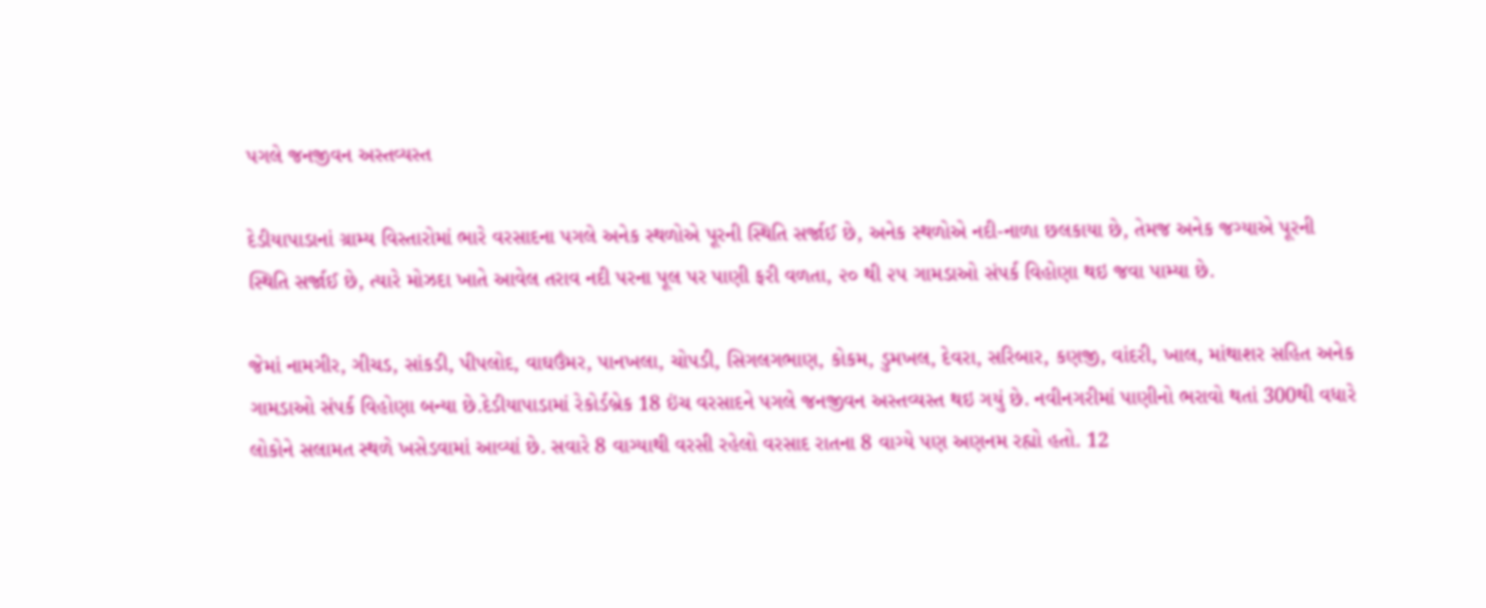પગલે જનજીવન અસ્તવ્યસ્ત

દેડીયાપાડાનાં ગ્રામ્ય વિસ્તારોમાં ભારે વરસાદના પગલે અનેક સ્થળોએ પૂરની સ્થિતિ સર્જાઈ છે, અનેક સ્થળોએ નદી-નાળા છલકાયા છે, તેમજ અનેક જગ્યાએ પૂરની સ્થિતિ સર્જાઈ છે, ત્યારે મોઝદા ખાતે આવેલ તરાવ નદી પરના પૂલ પર પાણી ફરી વળતા, ૨૦ થી ૨૫ ગામડાઓ સંપર્ક વિહોણા થઇ જવા પામ્યા છે.

જેમાં નામગીર, ગીચડ, સાંકડી, પીપલોદ, વાઘઉંમર, પાનખલા, ચોપડી, સિગલગભાણ, કોકમ, ડુમખલ, દેવરા, સરિબાર, કણજી, વાંદરી, ખાલ, માંથાશર સહિત અનેક ગામડાઓ સંપર્ક વિહોણા બન્યા છે.દેડીયાપાડામાં રેકોર્ડબ્રેક 18 ઇંચ વરસાદને પગલે જનજીવન અસ્તવ્યસ્ત થઇ ગયું છે. નવીનગરીમાં પાણીનો ભરાવો થતાં 300થી વધારે લોકોને સલામત સ્થળે ખસેડવામાં આવ્યાં છે. સવારે 8 વાગ્યાથી વરસી રહેલો વરસાદ રાતના 8 વાગ્યે પણ અણનમ રહ્યો હતો. 12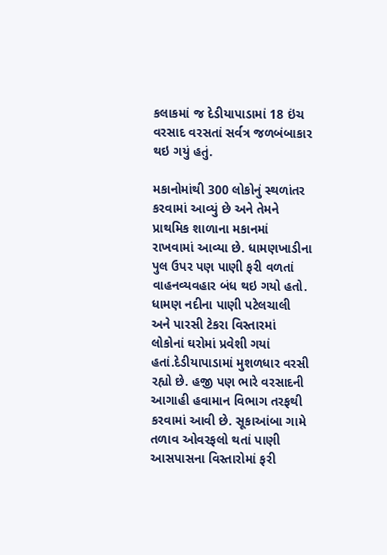કલાકમાં જ દેડીયાપાડામાં 18 ઇંચ વરસાદ વરસતાં સર્વત્ર જળબંબાકાર થઇ ગયું હતું.

મકાનોમાંથી 300 લોકોનું સ્થળાંતર કરવામાં આવ્યું છે અને તેમને પ્રાથમિક શાળાના મકાનમાં રાખવામાં આવ્યા છે. ધામણખાડીના પુલ ઉપર પણ પાણી ફરી વળતાં વાહનવ્યવહાર બંધ થઇ ગયો હતો. ધામણ નદીના પાણી પટેલચાલી અને પારસી ટેકરા વિસ્તારમાં લોકોનાં ઘરોમાં પ્રવેશી ગયાં હતાં.દેડીયાપાડામાં મુશળધાર વરસી રહ્યો છે. હજી પણ ભારે વરસાદની આગાહી હવામાન વિભાગ તરફથી કરવામાં આવી છે. સૂકાઆંબા ગામે તળાવ ઓવરફલો થતાં પાણી આસપાસના વિસ્તારોમાં ફરી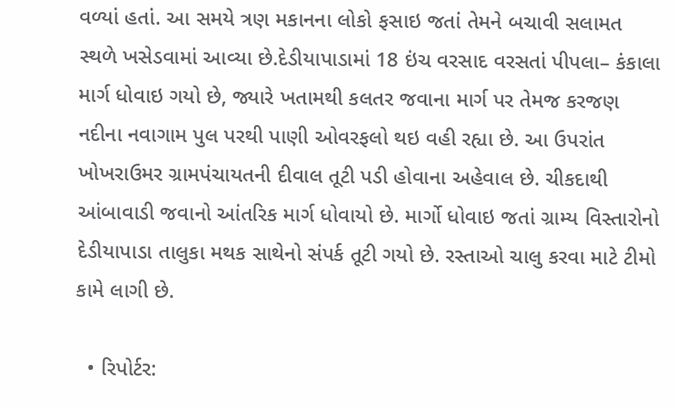વળ્યાં હતાં. આ સમયે ત્રણ મકાનના લોકો ફસાઇ જતાં તેમને બચાવી સલામત સ્થળે ખસેડવામાં આવ્યા છે.દેડીયાપાડામાં 18 ઇંચ વરસાદ વરસતાં પીપલા– કંકાલા માર્ગ ધોવાઇ ગયો છે, જ્યારે ખતામથી કલતર જવાના માર્ગ પર તેમજ કરજણ નદીના નવાગામ પુલ પરથી પાણી ઓવરફલો થઇ વહી રહ્યા છે. આ ઉપરાંત ખોખરાઉમર ગ્રામપંચાયતની દીવાલ તૂટી પડી હોવાના અહેવાલ છે. ચીકદાથી આંબાવાડી જવાનો આંતરિક માર્ગ ધોવાયો છે. માર્ગો ધોવાઇ જતાં ગ્રામ્ય વિસ્તારોનો દેડીયાપાડા તાલુકા મથક સાથેનો સંપર્ક તૂટી ગયો છે. રસ્તાઓ ચાલુ કરવા માટે ટીમો કામે લાગી છે.

  • રિપોર્ટર: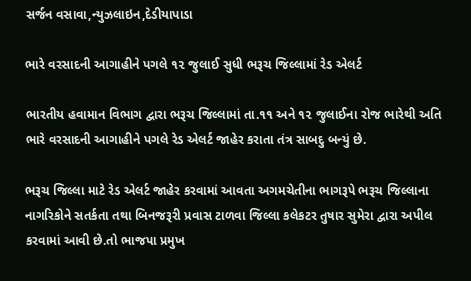સર્જન વસાવા,ન્યુઝલાઇન,દેડીયાપાડા

ભારે વરસાદની આગાહીને પગલે ૧૨ જુલાઈ સુધી ભરૂચ જિલ્લામાં રેડ એલર્ટ

ભારતીય હવામાન વિભાગ દ્વારા ભરૂચ જિલ્લામાં તા.૧૧ અને ૧૨ જુલાઈના રોજ ભારેથી અતિ ભારે વરસાદની આગાહીને પગલે રેડ એલર્ટ જાહેર કરાતા તંત્ર સાબદુ બન્યું છે.

ભરૂચ જિલ્લા માટે રેડ એલર્ટ જાહેર કરવામાં આવતા અગમચેતીના ભાગરૂપે ભરૂચ જિલ્લાના નાગરિકોને સતર્કતા તથા બિનજરૂરી પ્રવાસ ટાળવા જિલ્લા કલેકટર તુષાર સુમેરા દ્વારા અપીલ કરવામાં આવી છે.તો ભાજપા પ્રમુખ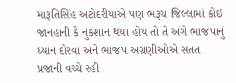મારૂતિસિંહ અટોદરીયાએ પણ ભરૂચ જિલ્લામાં કોઇ જાનહાની કે નુકશાન થયા હોય તો તે અંગે ભાજપાનું ધ્યાન દોરવા અને ભાજપ અગ્રણીઓએ સતત પ્રજાની વચ્ચે રહી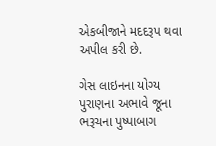એકબીજાને મદદરૂપ થવા અપીલ કરી છે.

ગેસ લાઇનના યોગ્ય પુરાણના અભાવે જૂના ભરૂચના પુષ્પાબાગ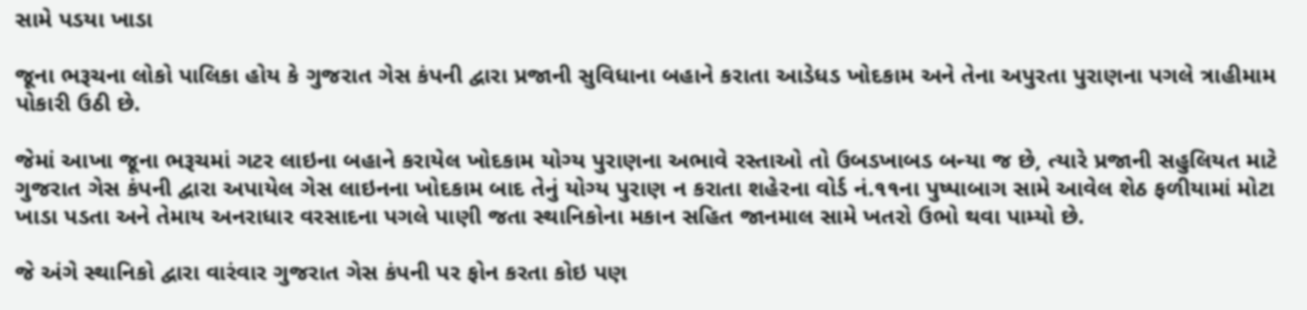સામે પડયા ખાડા

જૂના ભરૂચના લોકો પાલિકા હોય કે ગુજરાત ગેસ કંપની દ્વારા પ્રજાની સુવિધાના બહાને કરાતા આડેધડ ખોદકામ અને તેના અપુરતા પુરાણના પગલે ત્રાહીમામ પોકારી ઉઠી છે.

જેમાં આખા જૂના ભરૂચમાં ગટર લાઇના બહાને કરાયેલ ખોદકામ યોગ્ય પુરાણના અભાવે રસ્તાઓ તો ઉબડખાબડ બન્યા જ છે, ત્યારે પ્રજાની સહુલિયત માટે ગુજરાત ગેસ કંપની દ્વારા અપાયેલ ગેસ લાઇનના ખોદકામ બાદ તેનું યોગ્ય પુરાણ ન કરાતા શહેરના વોર્ડ નં.૧૧ના પુષ્પાબાગ સામે આવેલ શેઠ ફળીયામાં મોટા ખાડા પડતા અને તેમાય અનરાધાર વરસાદના પગલે પાણી જતા સ્થાનિકોના મકાન સહિત જાનમાલ સામે ખતરો ઉભો થવા પામ્યો છે.

જે અંગે સ્થાનિકો દ્વારા વારંવાર ગુજરાત ગેસ કંપની પર ફોન કરતા કોઇ પણ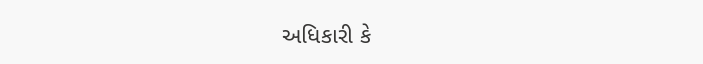અધિકારી કે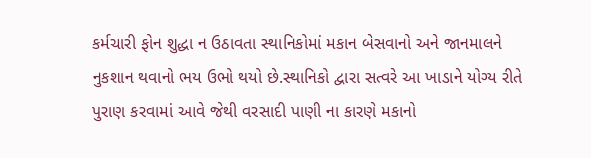કર્મચારી ફોન શુદ્ધા ન ઉઠાવતા સ્થાનિકોમાં મકાન બેસવાનો અને જાનમાલને નુકશાન થવાનો ભય ઉભો થયો છે.સ્થાનિકો દ્વારા સત્વરે આ ખાડાને યોગ્ય રીતે પુરાણ કરવામાં આવે જેથી વરસાદી પાણી ના કારણે મકાનો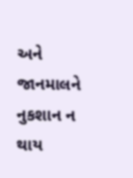અને જાનમાલને નુકશાન ન થાય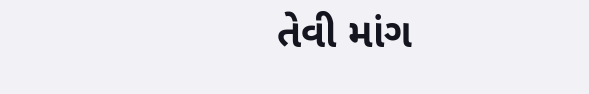તેવી માંગ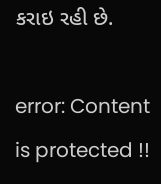કરાઇ રહી છે.

error: Content is protected !!